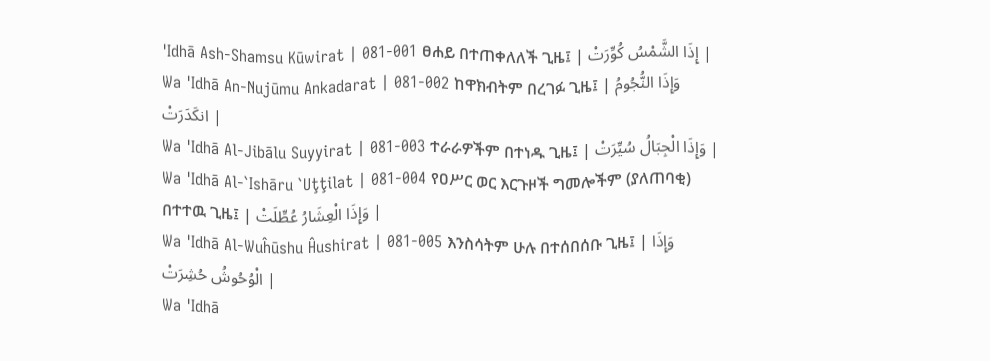'Idhā Ash-Shamsu Kūwirat | 081-001 ፀሐይ በተጠቀለለች ጊዜ፤ | إِذَا الشَّمْسُ كُوِّرَتْ |
Wa 'Idhā An-Nujūmu Ankadarat | 081-002 ከዋክብትም በረገፉ ጊዜ፤ | وَإِذَا النُّجُومُ انكَدَرَتْ |
Wa 'Idhā Al-Jibālu Suyyirat | 081-003 ተራራዎችም በተነዱ ጊዜ፤ | وَإِذَا الْجِبَالُ سُيِّرَتْ |
Wa 'Idhā Al-`Ishāru `Uţţilat | 081-004 የዐሥር ወር እርጉዞች ግመሎችም (ያለጠባቂ) በተተዉ ጊዜ፤ | وَإِذَا الْعِشَارُ عُطِّلَتْ |
Wa 'Idhā Al-Wuĥūshu Ĥushirat | 081-005 እንስሳትም ሁሉ በተሰበሰቡ ጊዜ፤ | وَإِذَا الْوُحُوشُ حُشِرَتْ |
Wa 'Idhā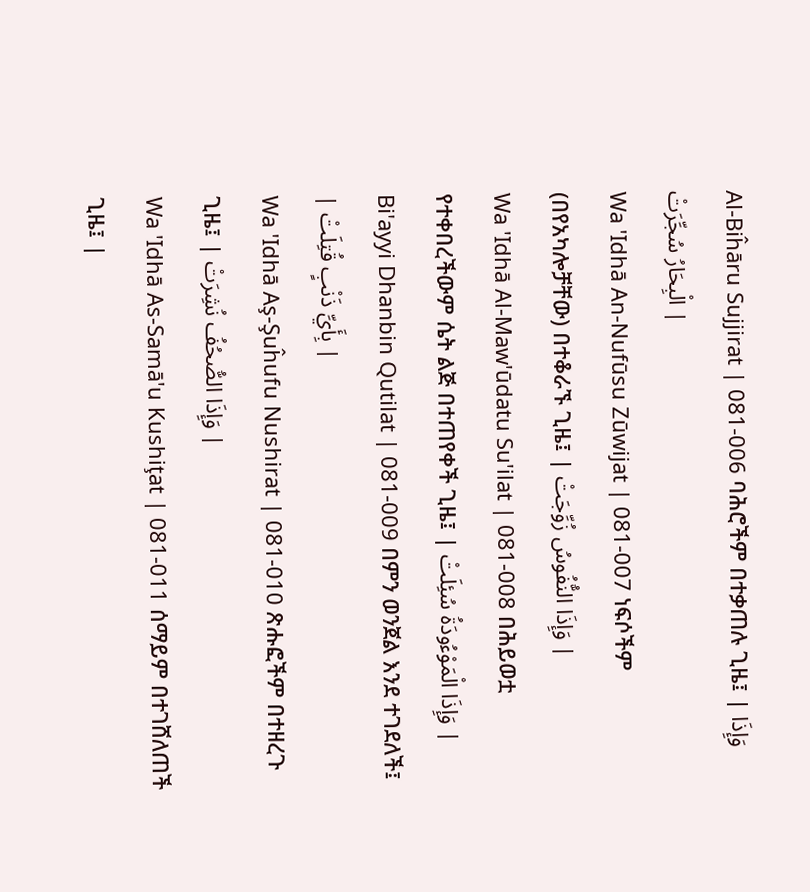Al-Biĥāru Sujjirat | 081-006 ባሕሮችም በተቃጠሉ ጊዜ፤ | وَإِذَا الْبِحَارُ سُجِّرَتْ |
Wa 'Idhā An-Nufūsu Zūwijat | 081-007 ነፍሶችም (በየአካሎቻቸው) በተቆራኙ ጊዜ፤ | وَإِذَا النُّفُوسُ زُوِّجَتْ |
Wa 'Idhā Al-Maw'ūdatu Su'ilat | 081-008 በሕይወቷ የተቀበረችውም ሴት ልጅ በተጠየቀች ጊዜ፤ | وَإِذَا الْمَوْءُودَةُ سُئِلَتْ |
Bi'ayyi Dhanbin Qutilat | 081-009 በምን ወንጀል እንደ ተገደለች፤ | بِأَيِّ ذَنْبٍ قُتِلَتْ |
Wa 'Idhā Aş-Şuĥufu Nushirat | 081-010 ጽሑፎችም በተዘረጉ ጊዜ፤ | وَإِذَا الصُّحُفُ نُشِرَتْ |
Wa 'Idhā As-Samā'u Kushiţat | 081-011 ሰማይም በተገሸለጠች ጊዜ፤ |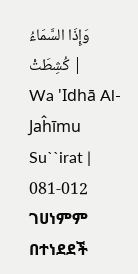وَإِذَا السَّمَاءُ كُشِطَتْ |
Wa 'Idhā Al-Jaĥīmu Su``irat | 081-012 ገሀነምም በተነደደች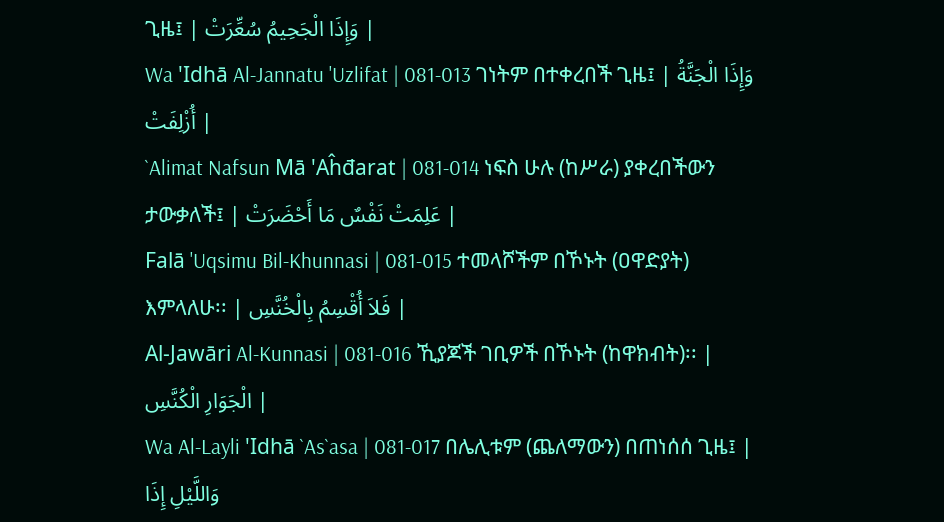ጊዜ፤ | وَإِذَا الْجَحِيمُ سُعِّرَتْ |
Wa 'Idhā Al-Jannatu 'Uzlifat | 081-013 ገነትም በተቀረበች ጊዜ፤ | وَإِذَا الْجَنَّةُ أُزْلِفَتْ |
`Alimat Nafsun Mā 'Aĥđarat | 081-014 ነፍስ ሁሉ (ከሥራ) ያቀረበችውን ታውቃለች፤ | عَلِمَتْ نَفْسٌ مَا أَحْضَرَتْ |
Falā 'Uqsimu Bil-Khunnasi | 081-015 ተመላሾችም በኾኑት (ዐዋድያት) እምላለሁ፡፡ | فَلاَ أُقْسِمُ بِالْخُنَّسِ |
Al-Jawāri Al-Kunnasi | 081-016 ኺያጆች ገቢዎች በኾኑት (ከዋክብት)፡፡ | الْجَوَارِ الْكُنَّسِ |
Wa Al-Layli 'Idhā `As`asa | 081-017 በሌሊቱም (ጨለማውን) በጠነሰሰ ጊዜ፤ | وَاللَّيْلِ إِذَا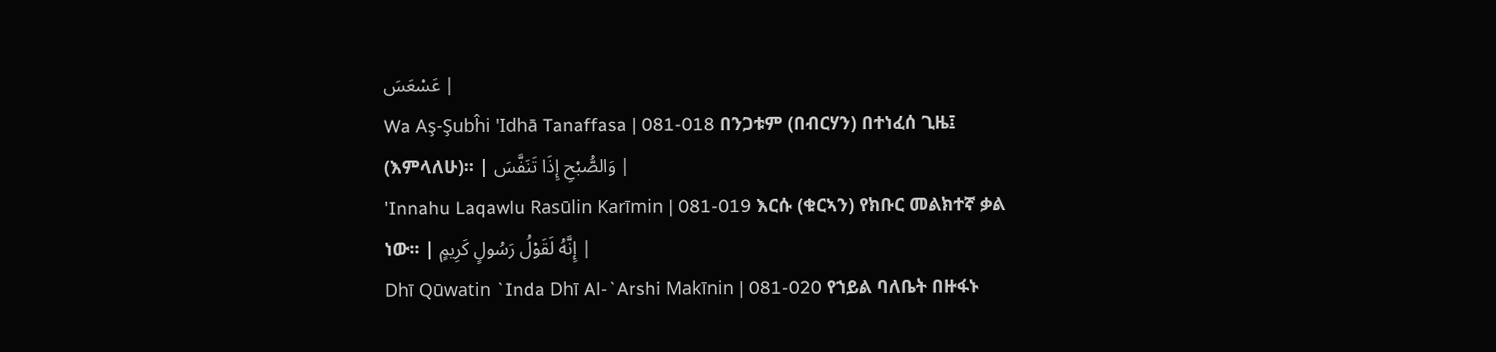عَسْعَسَ |
Wa Aş-Şubĥi 'Idhā Tanaffasa | 081-018 በንጋቱም (በብርሃን) በተነፈሰ ጊዜ፤ (እምላለሁ)፡፡ | وَالصُّبْحِ إِذَا تَنَفَّسَ |
'Innahu Laqawlu Rasūlin Karīmin | 081-019 እርሱ (ቁርኣን) የክቡር መልክተኛ ቃል ነው፡፡ | إِنَّهُ لَقَوْلُ رَسُولٍ كَرِيمٍ |
Dhī Qūwatin `Inda Dhī Al-`Arshi Makīnin | 081-020 የኀይል ባለቤት በዙፋኑ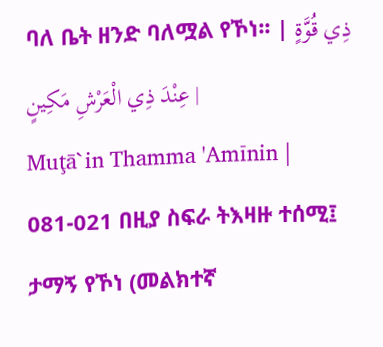ባለ ቤት ዘንድ ባለሟል የኾነ፡፡ | ذِي قُوَّةٍ عِنْدَ ذِي الْعَرْشِ مَكِينٍ |
Muţā`in Thamma 'Amīnin | 081-021 በዚያ ስፍራ ትእዛዙ ተሰሚ፤ ታማኝ የኾነ (መልክተኛ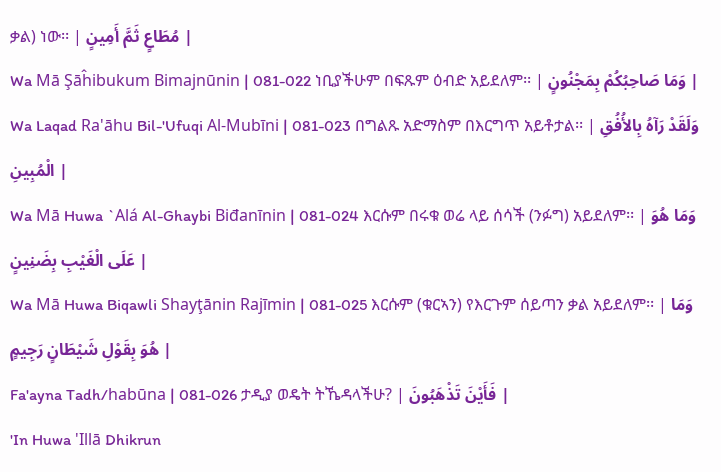ቃል) ነው፡፡ | مُطَاعٍ ثَمَّ أَمِينٍ |
Wa Mā Şāĥibukum Bimajnūnin | 081-022 ነቢያችሁም በፍጹም ዕብድ አይደለም፡፡ | وَمَا صَاحِبُكُمْ بِمَجْنُونٍ |
Wa Laqad Ra'āhu Bil-'Ufuqi Al-Mubīni | 081-023 በግልጹ አድማስም በእርግጥ አይቶታል፡፡ | وَلَقَدْ رَآهُ بِالأُفُقِ الْمُبِينِ |
Wa Mā Huwa `Alá Al-Ghaybi Biđanīnin | 081-024 እርሱም በሩቁ ወሬ ላይ ሰሳች (ንፉግ) አይደለም፡፡ | وَمَا هُوَ عَلَى الْغَيْبِ بِضَنِينٍ |
Wa Mā Huwa Biqawli Shayţānin Rajīmin | 081-025 እርሱም (ቁርኣን) የእርጉም ሰይጣን ቃል አይደለም፡፡ | وَمَا هُوَ بِقَوْلِ شَيْطَانٍ رَجِيمٍ |
Fa'ayna Tadh/habūna | 081-026 ታዲያ ወዴት ትኼዳላችሁ? | فَأَيْنَ تَذْهَبُونَ |
'In Huwa 'Illā Dhikrun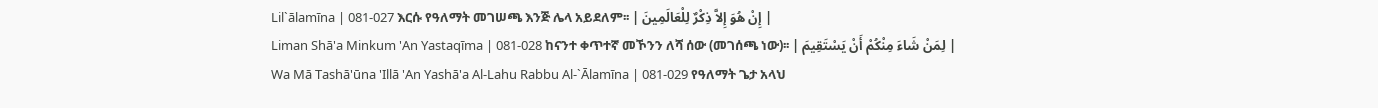Lil`ālamīna | 081-027 እርሱ የዓለማት መገሠጫ እንጅ ሌላ አይደለም፡፡ | إِنْ هُوَ إِلاَّ ذِكْرٌ لِلْعَالَمِينَ |
Liman Shā'a Minkum 'An Yastaqīma | 081-028 ከናንተ ቀጥተኛ መኾንን ለሻ ሰው (መገሰጫ ነው)፡፡ | لِمَنْ شَاءَ مِنْكُمْ أَنْ يَسْتَقِيمَ |
Wa Mā Tashā'ūna 'Illā 'An Yashā'a Al-Lahu Rabbu Al-`Ālamīna | 081-029 የዓለማት ጌታ አላህ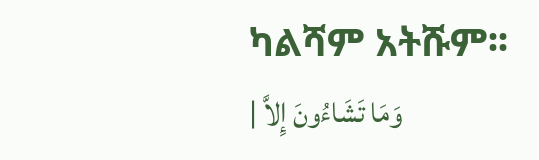ካልሻም አትሹም፡፡ | وَمَا تَشَاءُونَ إِلاَّ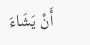أَنْ يَشَاءَ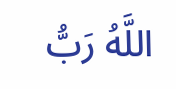اللَّهُ رَبُّ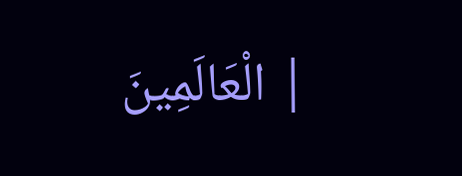الْعَالَمِينَ |